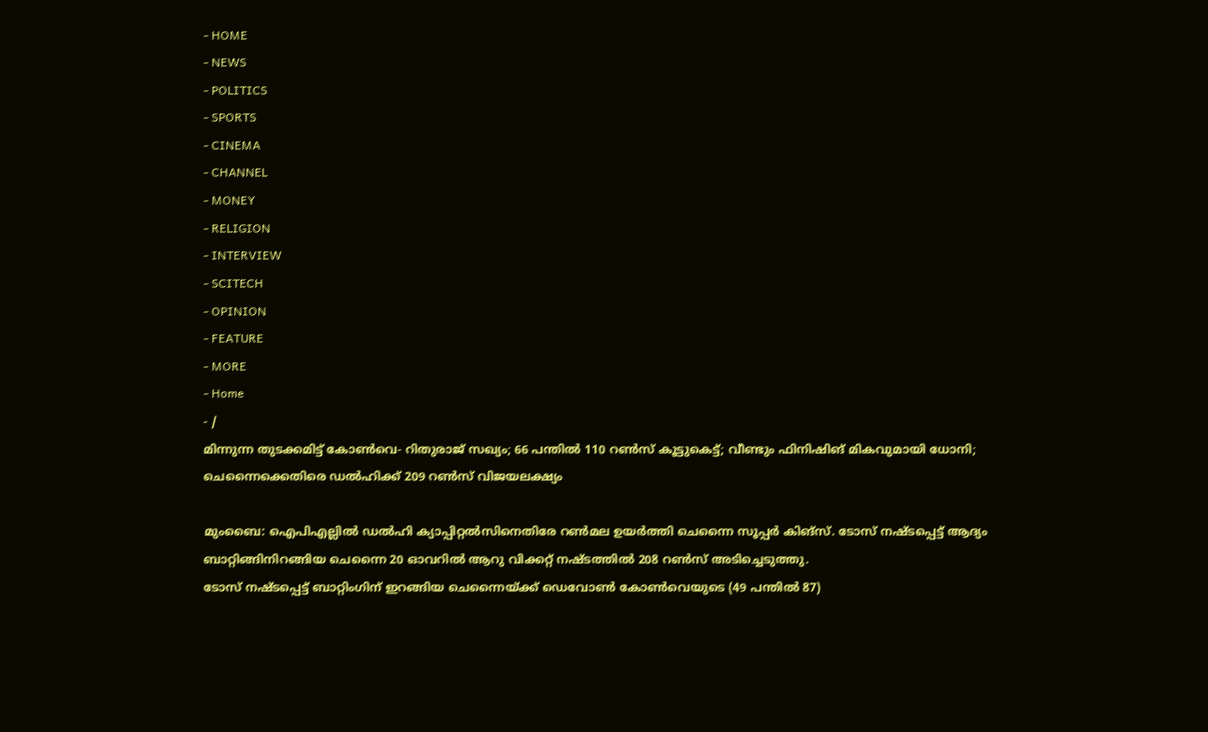- HOME
- NEWS
- POLITICS
- SPORTS
- CINEMA
- CHANNEL
- MONEY
- RELIGION
- INTERVIEW
- SCITECH
- OPINION
- FEATURE
- MORE
- Home
- /
മിന്നുന്ന തുടക്കമിട്ട് കോൺവെ- റിതുരാജ് സഖ്യം; 66 പന്തിൽ 110 റൺസ് കൂട്ടുകെട്ട്; വീണ്ടും ഫിനിഷിങ് മികവുമായി ധോനി; ചെന്നൈക്കെതിരെ ഡൽഹിക്ക് 209 റൺസ് വിജയലക്ഷ്യം

മുംബൈ: ഐപിഎല്ലിൽ ഡൽഹി ക്യാപ്പിറ്റൽസിനെതിരേ റൺമല ഉയർത്തി ചെന്നൈ സൂപ്പർ കിങ്സ്. ടോസ് നഷ്ടപ്പെട്ട് ആദ്യം ബാറ്റിങ്ങിനിറങ്ങിയ ചെന്നൈ 20 ഓവറിൽ ആറു വിക്കറ്റ് നഷ്ടത്തിൽ 208 റൺസ് അടിച്ചെടുത്തു.
ടോസ് നഷ്ടപ്പെട്ട് ബാറ്റിംഗിന് ഇറങ്ങിയ ചെന്നൈയ്ക്ക് ഡെവോൺ കോൺവെയുടെ (49 പന്തിൽ 87)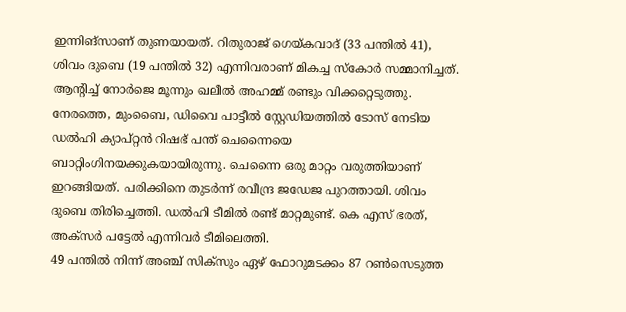ഇന്നിങ്സാണ് തുണയായത്. റിതുരാജ് ഗെയ്കവാദ് (33 പന്തിൽ 41), ശിവം ദുബെ (19 പന്തിൽ 32) എന്നിവരാണ് മികച്ച സ്കോർ സമ്മാനിച്ചത്. ആന്റിച്ച് നോർജെ മൂന്നും ഖലീൽ അഹമ്മ് രണ്ടും വിക്കറ്റെടുത്തു.
നേരത്തെ, മുംബൈ, ഡിവൈ പാട്ടീൽ സ്റ്റേഡിയത്തിൽ ടോസ് നേടിയ ഡൽഹി ക്യാപ്റ്റൻ റിഷഭ് പന്ത് ചെന്നൈയെ ബാറ്റിംഗിനയക്കുകയായിരുന്നു. ചെന്നൈ ഒരു മാറ്റം വരുത്തിയാണ് ഇറങ്ങിയത്. പരിക്കിനെ തുടർന്ന് രവീന്ദ്ര ജഡേജ പുറത്തായി. ശിവം ദുബെ തിരിച്ചെത്തി. ഡൽഹി ടീമിൽ രണ്ട് മാറ്റമുണ്ട്. കെ എസ് ഭരത്, അക്സർ പട്ടേൽ എന്നിവർ ടീമിലെത്തി.
49 പന്തിൽ നിന്ന് അഞ്ച് സിക്സും ഏഴ് ഫോറുമടക്കം 87 റൺസെടുത്ത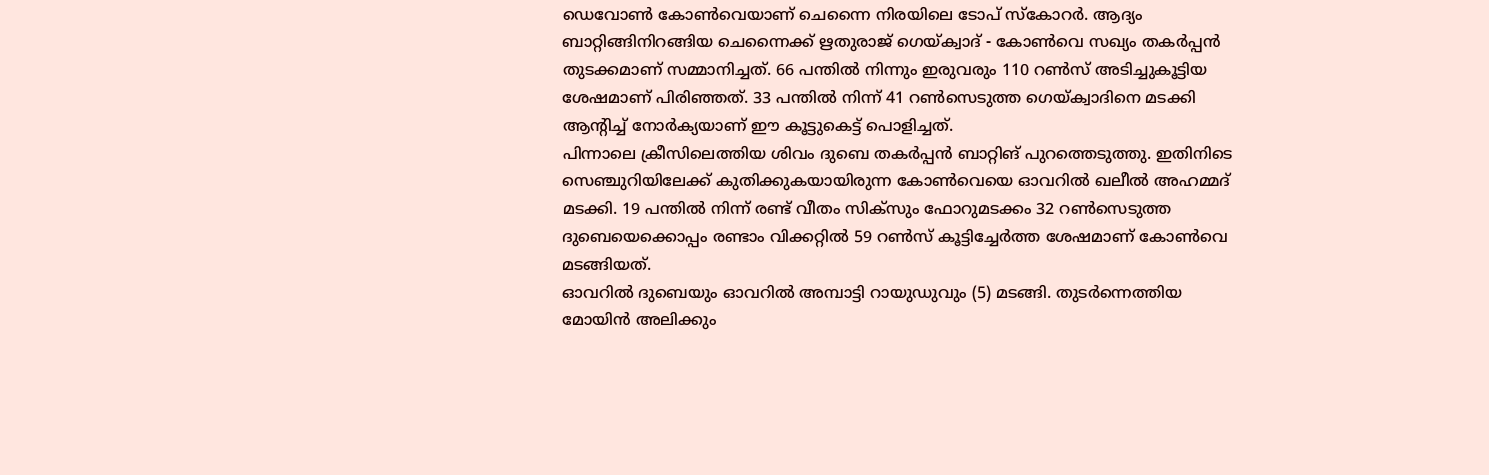ഡെവോൺ കോൺവെയാണ് ചെന്നൈ നിരയിലെ ടോപ് സ്കോറർ. ആദ്യം ബാറ്റിങ്ങിനിറങ്ങിയ ചെന്നൈക്ക് ഋതുരാജ് ഗെയ്ക്വാദ് - കോൺവെ സഖ്യം തകർപ്പൻ തുടക്കമാണ് സമ്മാനിച്ചത്. 66 പന്തിൽ നിന്നും ഇരുവരും 110 റൺസ് അടിച്ചുകൂട്ടിയ ശേഷമാണ് പിരിഞ്ഞത്. 33 പന്തിൽ നിന്ന് 41 റൺസെടുത്ത ഗെയ്ക്വാദിനെ മടക്കി ആന്റിച്ച് നോർക്യയാണ് ഈ കൂട്ടുകെട്ട് പൊളിച്ചത്.
പിന്നാലെ ക്രീസിലെത്തിയ ശിവം ദുബെ തകർപ്പൻ ബാറ്റിങ് പുറത്തെടുത്തു. ഇതിനിടെ സെഞ്ചുറിയിലേക്ക് കുതിക്കുകയായിരുന്ന കോൺവെയെ ഓവറിൽ ഖലീൽ അഹമ്മദ് മടക്കി. 19 പന്തിൽ നിന്ന് രണ്ട് വീതം സിക്സും ഫോറുമടക്കം 32 റൺസെടുത്ത ദുബെയെക്കൊപ്പം രണ്ടാം വിക്കറ്റിൽ 59 റൺസ് കൂട്ടിച്ചേർത്ത ശേഷമാണ് കോൺവെ മടങ്ങിയത്.
ഓവറിൽ ദുബെയും ഓവറിൽ അമ്പാട്ടി റായുഡുവും (5) മടങ്ങി. തുടർന്നെത്തിയ മോയിൻ അലിക്കും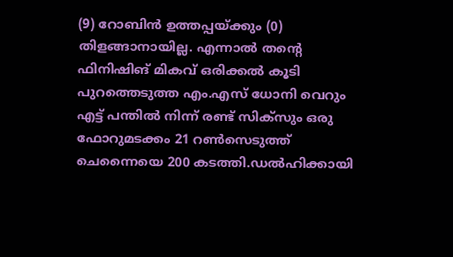(9) റോബിൻ ഉത്തപ്പയ്ക്കും (0) തിളങ്ങാനായില്ല. എന്നാൽ തന്റെ ഫിനിഷിങ് മികവ് ഒരിക്കൽ കൂടി പുറത്തെടുത്ത എം.എസ് ധോനി വെറും എട്ട് പന്തിൽ നിന്ന് രണ്ട് സിക്സും ഒരു ഫോറുമടക്കം 21 റൺസെടുത്ത് ചെന്നൈയെ 200 കടത്തി.ഡൽഹിക്കായി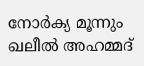നോർക്യ മൂന്നും ഖലീൽ അഹമ്മദ്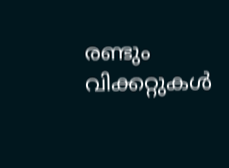രണ്ടും വിക്കറ്റുകൾ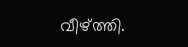വീഴ്ത്തി.